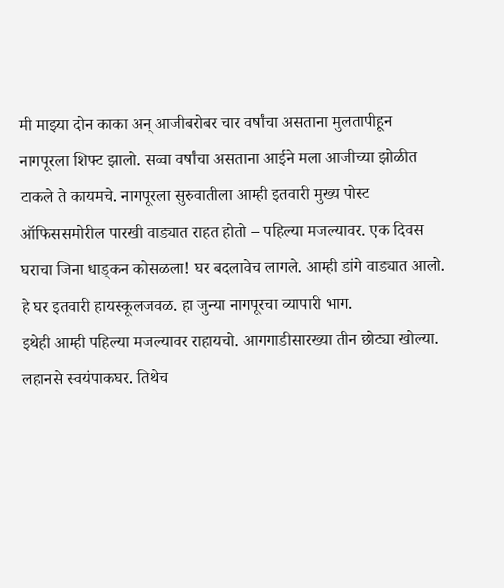मी माझ्या दोन काका अन् आजीबरोबर चार वर्षांचा असताना मुलतापीहून नागपूरला शिफ्ट झालो. सव्वा वर्षांचा असताना आईने मला आजीच्या झोळीत टाकले ते कायमचे. नागपूरला सुरुवातीला आम्ही इतवारी मुख्य पोस्ट ऑफिससमोरील पारखी वाड्यात राहत होतो – पहिल्या मजल्यावर. एक दिवस घराचा जिना धाड्कन कोसळला! घर बदलावेच लागले. आम्ही डांगे वाड्यात आलो. हे घर इतवारी हायस्कूलजवळ. हा जुन्या नागपूरचा व्यापारी भाग.
इथेही आम्ही पहिल्या मजल्यावर राहायचो. आगगाडीसारख्या तीन छोट्या खोल्या. लहानसे स्वयंपाकघर. तिथेच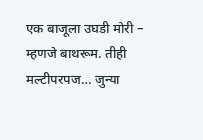एक बाजूला उघडी मोरी – म्हणजे बाथरूम. तीही मल्टीपरपज… जुन्या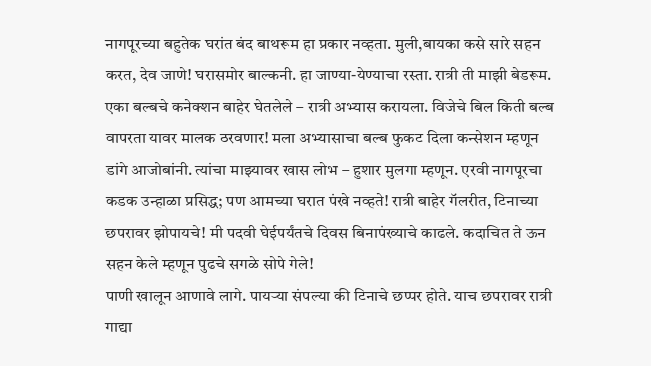नागपूरच्या बहुतेक घरांत बंद बाथरूम हा प्रकार नव्हता. मुली,बायका कसे सारे सहन करत, देव जाणे! घरासमोर बाल्कनी. हा जाण्या-येण्याचा रस्ता. रात्री ती माझी बेडरूम. एका बल्बचे कनेक्शन बाहेर घेतलेले – रात्री अभ्यास करायला. विजेचे बिल किती बल्ब वापरता यावर मालक ठरवणार! मला अभ्यासाचा बल्ब फुकट दिला कन्सेशन म्हणून डांगे आजोबांनी. त्यांचा माझ्यावर खास लोभ – हुशार मुलगा म्हणून. एरवी नागपूरचा कडक उन्हाळा प्रसिद्ध; पण आमच्या घरात पंखे नव्हते! रात्री बाहेर गॅलरीत, टिनाच्या छपरावर झोपायचे! मी पदवी घेईपर्यंतचे दिवस बिनापंख्याचे काढले. कदाचित ते ऊन सहन केले म्हणून पुढचे सगळे सोपे गेले!
पाणी खालून आणावे लागे. पायऱ्या संपल्या की टिनाचे छप्पर होते. याच छपरावर रात्री गाद्या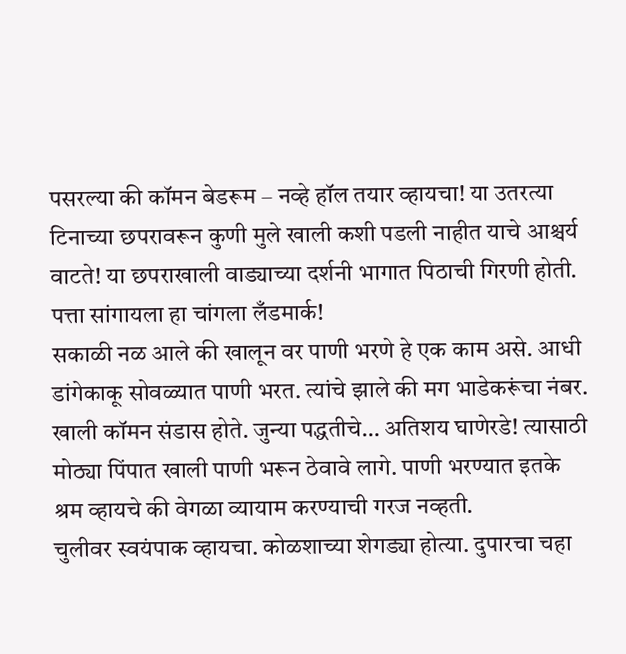पसरल्या की कॉमन बेडरूम – नव्हे हॉल तयार व्हायचा! या उतरत्या टिनाच्या छपरावरून कुणी मुले खाली कशी पडली नाहीत याचे आश्चर्य वाटते! या छपराखाली वाड्याच्या दर्शनी भागात पिठाची गिरणी होती. पत्ता सांगायला हा चांगला लँडमार्क!
सकाळी नळ आले की खालून वर पाणी भरणे हे एक काम असे. आधी डांगेकाकू सोवळ्यात पाणी भरत. त्यांचे झाले की मग भाडेकरूंचा नंबर. खाली कॉमन संडास होते. जुन्या पद्धतीचे… अतिशय घाणेरडे! त्यासाठी मोठ्या पिंपात खाली पाणी भरून ठेवावे लागे. पाणी भरण्यात इतके श्रम व्हायचे की वेगळा व्यायाम करण्याची गरज नव्हती.
चुलीवर स्वयंपाक व्हायचा. कोळशाच्या शेगड्या होत्या. दुपारचा चहा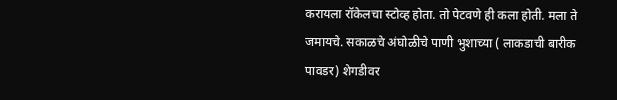करायला रॉकेलचा स्टोव्ह होता. तो पेटवणे ही कला होती. मला ते जमायचे. सकाळचे अंघोळीचे पाणी भुशाच्या ( लाकडाची बारीक पावडर) शेगडीवर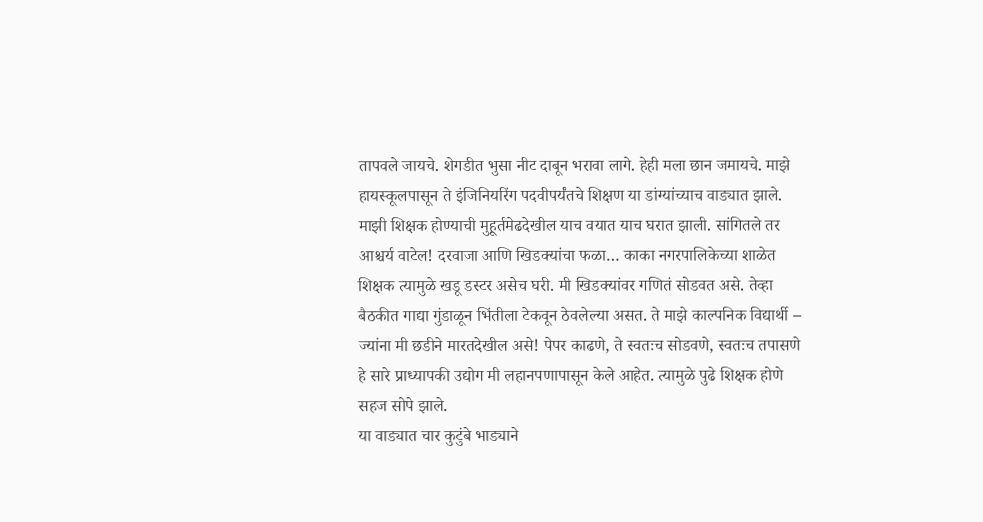तापवले जायचे. शेगडीत भुसा नीट दाबून भरावा लागे. हेही मला छान जमायचे. माझे हायस्कूलपासून ते इंजिनियरिंग पदवीपर्यंतचे शिक्षण या डांग्यांच्याच वाड्यात झाले. माझी शिक्षक होण्याची मुहूर्तमेढदेखील याच वयात याच घरात झाली. सांगितले तर आश्चर्य वाटेल! दरवाजा आणि खिडक्यांचा फळा… काका नगरपालिकेच्या शाळेत शिक्षक त्यामुळे खडू डस्टर असेच घरी. मी खिडक्यांवर गणितं सोडवत असे. तेव्हा बैठकीत गाद्या गुंडाळून भिंतीला टेकवून ठेवलेल्या असत. ते माझे काल्पनिक विद्यार्थी – ज्यांना मी छडीने मारतदेखील असे! पेपर काढणे, ते स्वतःच सोडवणे, स्वतःच तपासणे हे सारे प्राध्यापकी उद्योग मी लहानपणापासून केले आहेत. त्यामुळे पुढे शिक्षक होणे सहज सोपे झाले.
या वाड्यात चार कुटुंबे भाड्याने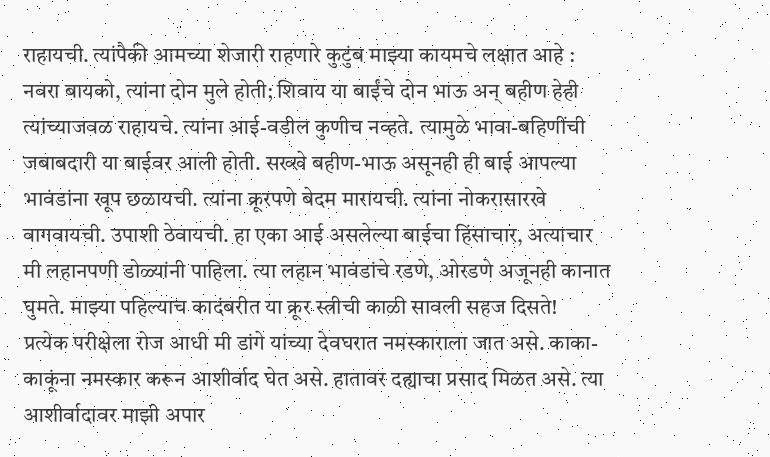राहायची. त्यांपैकी आमच्या शेजारी राहणारे कुटुंब माझ्या कायमचे लक्षात आहे : नवरा बायको, त्यांना दोन मुले होती; शिवाय या बाईंचे दोन भाऊ अन् बहीण हेही त्यांच्याजवळ राहायचे. त्यांना आई-वडील कुणीच नव्हते. त्यामुळे भावा-बहिणींची जबाबदारी या बाईवर आली होती. सख्खे बहीण-भाऊ असूनही ही बाई आपल्या भावंडांना खूप छळायची. त्यांना क्रूरपणे बेदम मारायची. त्यांना नोकरासारखे वागवायची. उपाशी ठेवायची. हा एका आई असलेल्या बाईचा हिंसाचार, अत्याचार मी लहानपणी डोळ्यांनी पाहिला. त्या लहान भावंडांचे रडणे, ओरडणे अजूनही कानात घुमते. माझ्या पहिल्याच कादंबरीत या क्रूर स्त्रीची काळी सावली सहज दिसते!
प्रत्येक परीक्षेला रोज आधी मी डांगे यांच्या देवघरात नमस्काराला जात असे. काका-काकूंना नमस्कार करून आशीर्वाद घेत असे. हातावर दह्याचा प्रसाद मिळत असे. त्या आशीर्वादावर माझी अपार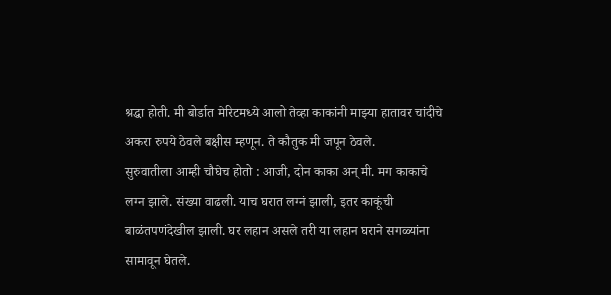श्रद्धा होती. मी बोर्डात मेरिटमध्ये आलो तेव्हा काकांनी माझ्या हातावर चांदीचे अकरा रुपये ठेवले बक्षीस म्हणून. ते कौतुक मी जपून ठेवले.
सुरुवातीला आम्ही चौघेच होतो : आजी, दोन काका अन् मी. मग काकाचे लग्न झाले. संख्या वाढली. याच घरात लग्नं झाली, इतर काकूंची बाळंतपणंदेखील झाली. घर लहान असले तरी या लहान घराने सगळ्यांना सामावून घेतले.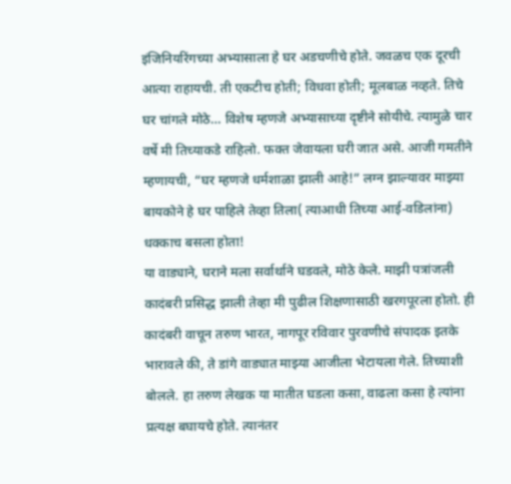इंजिनियरिंगच्या अभ्यासाला हे घर अडचणीचे होते. जवळच एक दूरची आत्या राहायची. ती एकटीच होती; विधवा होती; मूलबाळ नव्हते. तिचे घर चांगले मोठे… विशेष म्हणजे अभ्यासाच्या दृष्टीने सोयीचे. त्यामुळे चार वर्षे मी तिच्याकडे राहिलो. फक्त जेवायला घरी जात असे. आजी गमतीने म्हणायची, “घर म्हणजे धर्मशाळा झाली आहे!” लग्न झाल्यावर माझ्या बायकोने हे घर पाहिले तेव्हा तिला( त्याआधी तिच्या आई-वडिलांना) धक्काच बसला होता!
या वाड्याने, घराने मला सर्वार्थाने घडवले, मोठे केले. माझी पत्रांजली कादंबरी प्रसिद्ध झाली तेव्हा मी पुढील शिक्षणासाठी खरगपूरला होतो. ही कादंबरी वाचून तरुण भारत, नागपूर रविवार पुरवणीचे संपादक इतके भारावले की, ते डांगे वाड्यात माझ्या आजीला भेटायला गेले. तिच्याशी बोलले. हा तरुण लेखक या मातीत घडला कसा, वाढला कसा हे त्यांना प्रत्यक्ष बघायचे होते. त्यानंतर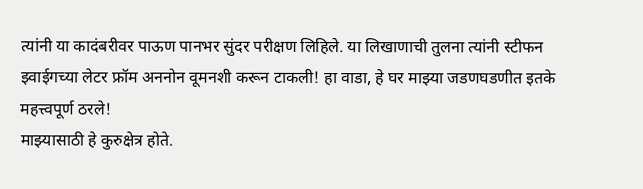त्यांनी या कादंबरीवर पाऊण पानभर सुंदर परीक्षण लिहिले. या लिखाणाची तुलना त्यांनी स्टीफन झ्वाईगच्या लेटर फ्रॉम अननोन वूमनशी करून टाकली! हा वाडा, हे घर माझ्या जडणघडणीत इतके महत्त्वपूर्ण ठरले!
माझ्यासाठी हे कुरुक्षेत्र होते.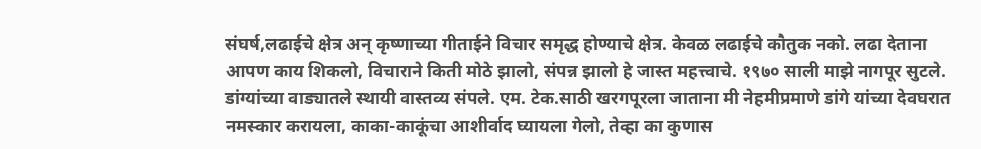संघर्ष,लढाईचे क्षेत्र अन् कृष्णाच्या गीताईने विचार समृद्ध होण्याचे क्षेत्र. केवळ लढाईचे कौतुक नको. लढा देताना आपण काय शिकलो, विचाराने किती मोठे झालो, संपन्न झालो हे जास्त महत्त्वाचे. १९७० साली माझे नागपूर सुटले. डांग्यांच्या वाड्यातले स्थायी वास्तव्य संपले. एम. टेक.साठी खरगपूरला जाताना मी नेहमीप्रमाणे डांगे यांच्या देवघरात नमस्कार करायला, काका-काकूंचा आशीर्वाद घ्यायला गेलो, तेव्हा का कुणास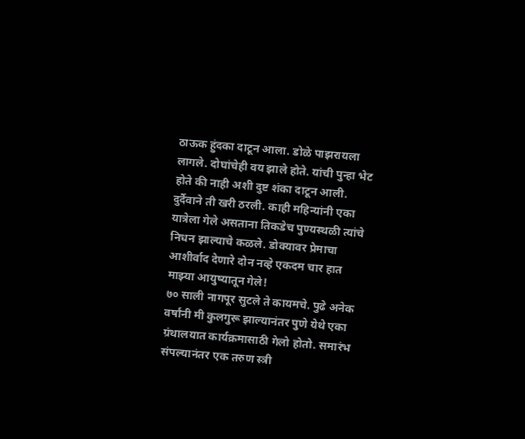ठाऊक हुंदका दाटून आला. डोळे पाझरायला लागले. दोघांचेही वय झाले होते. यांची पुन्हा भेट होते की नाही अशी दुष्ट शंका दाटून आली. दुर्दैवाने ती खरी ठरली. काही महिन्यांनी एका यात्रेला गेले असताना तिकडेच पुण्यस्थळी त्यांचे निधन झाल्याचे कळले. डोक्यावर प्रेमाचा आशीर्वाद देणारे दोन नव्हे एकदम चार हात माझ्या आयुष्यातून गेले!
७० साली नागपूर सुटले ते कायमचे. पुढे अनेक वर्षांनी मी कुलगुरू झाल्यानंतर पुणे येथे एका ग्रंथालयात कार्यक्रमासाठी गेलो होतो. समारंभ संपल्यानंतर एक तरुण स्त्री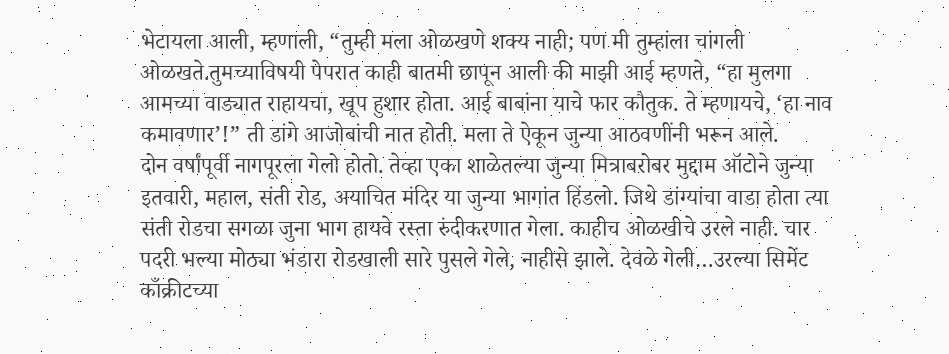भेटायला आली, म्हणाली, “तुम्ही मला ओळखणे शक्य नाही; पण मी तुम्हांला चांगली ओळखते.तुमच्याविषयी पेपरात काही बातमी छापून आली की माझी आई म्हणते, “हा मुलगा आमच्या वाड्यात राहायचा, खूप हुशार होता. आई बाबांना याचे फार कौतुक. ते म्हणायचे, ‘हा नाव कमावणार’!” ती डांगे आजोबांची नात होती. मला ते ऐकून जुन्या आठवणींनी भरून आले.
दोन वर्षांपूर्वी नागपूरला गेलो होतो. तेव्हा एका शाळेतल्या जुन्या मित्राबरोबर मुद्दाम ऑटोने जुन्या इतवारी, महाल, संती रोड, अयाचित मंदिर या जुन्या भागांत हिंडलो. जिथे डांग्यांचा वाडा होता त्या संती रोडचा सगळा जुना भाग हायवे रस्ता रुंदीकरणात गेला. काहीच ओळखीचे उरले नाही. चार पदरी भल्या मोठ्या भंडारा रोडखाली सारे पुसले गेले, नाहीसे झाले. देवळे गेली…उरल्या सिमेंट काँक्रीटच्या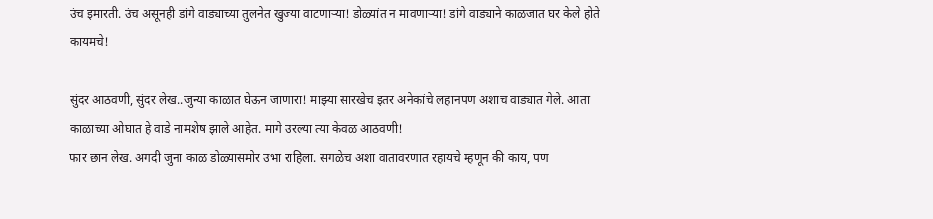उंच इमारती. उंच असूनही डांगे वाड्याच्या तुलनेत खुज्या वाटणाऱ्या! डोळ्यांत न मावणाऱ्या! डांगे वाड्याने काळजात घर केले होते कायमचे!

सुंदर आठवणी, सुंदर लेख..जुन्या काळात घेऊन जाणारा! माझ्या सारखेच इतर अनेकांचे लहानपण अशाच वाड्यात गेले. आता काळाच्या ओघात हे वाडे नामशेष झाले आहेत. मागे उरल्या त्या केवळ आठवणी!
फार छान लेख. अगदी जुना काळ डोळ्यासमोर उभा राहिला. सगळेच अशा वातावरणात रहायचे म्हणून की काय, पण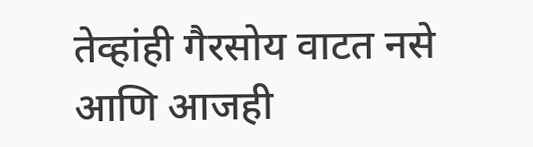तेव्हांही गैरसोय वाटत नसे आणि आजही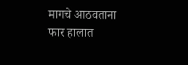मागचे आठवताना फार हालात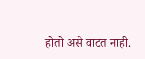होतो असे वाटत नाही.